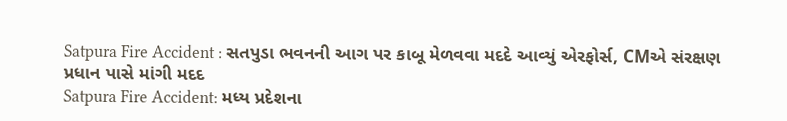Satpura Fire Accident : સતપુડા ભવનની આગ પર કાબૂ મેળવવા મદદે આવ્યું એરફોર્સ, CMએ સંરક્ષણ પ્રધાન પાસે માંગી મદદ
Satpura Fire Accident: મધ્ય પ્રદેશના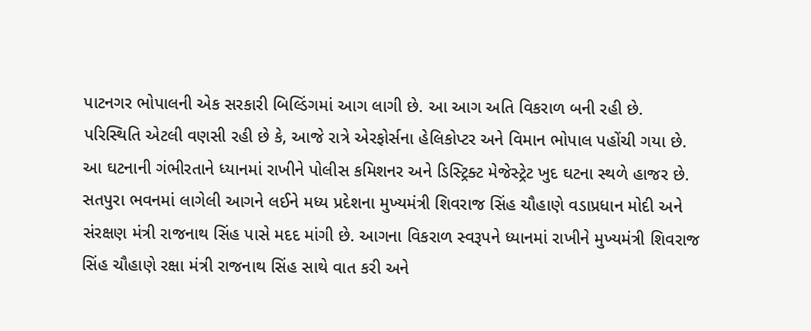પાટનગર ભોપાલની એક સરકારી બિલ્ડિંગમાં આગ લાગી છે. આ આગ અતિ વિકરાળ બની રહી છે. પરિસ્થિતિ એટલી વણસી રહી છે કે, આજે રાત્રે એરફોર્સના હેલિકોપ્ટર અને વિમાન ભોપાલ પહોંચી ગયા છે. આ ઘટનાની ગંભીરતાને ધ્યાનમાં રાખીને પોલીસ કમિશનર અને ડિસ્ટ્રિક્ટ મેજેસ્ટ્રેટ ખુદ ઘટના સ્થળે હાજર છે.
સતપુરા ભવનમાં લાગેલી આગને લઈને મધ્ય પ્રદેશના મુખ્યમંત્રી શિવરાજ સિંહ ચૌહાણે વડાપ્રધાન મોદી અને સંરક્ષણ મંત્રી રાજનાથ સિંહ પાસે મદદ માંગી છે. આગના વિકરાળ સ્વરૂપને ધ્યાનમાં રાખીને મુખ્યમંત્રી શિવરાજ સિંહ ચૌહાણે રક્ષા મંત્રી રાજનાથ સિંહ સાથે વાત કરી અને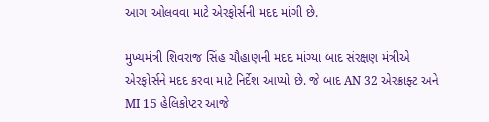આગ ઓલવવા માટે એરફોર્સની મદદ માંગી છે.

મુખ્યમંત્રી શિવરાજ સિંહ ચૌહાણની મદદ માંગ્યા બાદ સંરક્ષણ મંત્રીએ એરફોર્સને મદદ કરવા માટે નિર્દેશ આપ્યો છે. જે બાદ AN 32 એરક્રાફ્ટ અને MI 15 હેલિકોપ્ટર આજે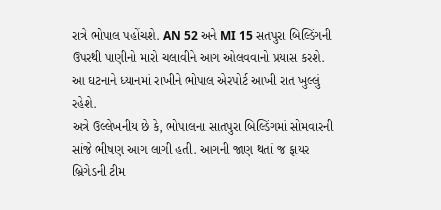રાત્રે ભોપાલ પહોંચશે. AN 52 અને MI 15 સતપુરા બિલ્ડિંગની ઉપરથી પાણીનો મારો ચલાવીને આગ ઓલવવાનો પ્રયાસ કરશે. આ ઘટનાને ધ્યાનમાં રાખીને ભોપાલ એરપોર્ટ આખી રાત ખુલ્લું રહેશે.
અત્રે ઉલ્લેખનીય છે કે, ભોપાલના સાતપુરા બિલ્ડિંગમાં સોમવારની સાંજે ભીષણ આગ લાગી હતી. આગની જાણ થતાં જ ફાયર બ્રિગેડની ટીમ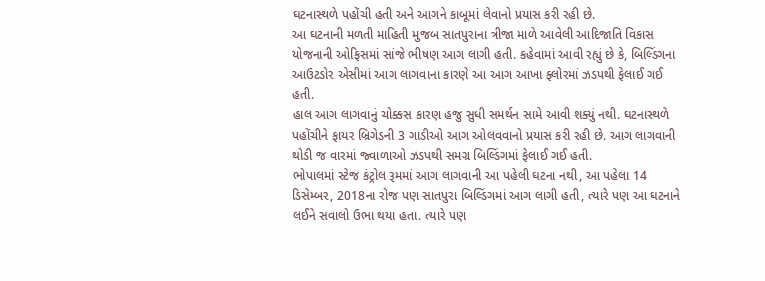ઘટનાસ્થળે પહોંચી હતી અને આગને કાબૂમાં લેવાનો પ્રયાસ કરી રહી છે.
આ ઘટનાની મળતી માહિતી મુજબ સાતપુરાના ત્રીજા માળે આવેલી આદિજાતિ વિકાસ યોજનાની ઓફિસમાં સાંજે ભીષણ આગ લાગી હતી. કહેવામાં આવી રહ્યું છે કે, બિલ્ડિંગના આઉટડોર એસીમાં આગ લાગવાના કારણે આ આગ આખા ફ્લોરમાં ઝડપથી ફેલાઈ ગઈ હતી.
હાલ આગ લાગવાનું ચોક્કસ કારણ હજુ સુધી સમર્થન સામે આવી શક્યું નથી. ઘટનાસ્થળે પહોંચીને ફાયર બ્રિગેડની 3 ગાડીઓ આગ ઓલવવાનો પ્રયાસ કરી રહી છે. આગ લાગવાની થોડી જ વારમાં જ્વાળાઓ ઝડપથી સમગ્ર બિલ્ડિંગમાં ફેલાઈ ગઈ હતી.
ભોપાલમાં સ્ટેજ કંટ્રોલ રૂમમાં આગ લાગવાની આ પહેલી ઘટના નથી, આ પહેલા 14 ડિસેમ્બર, 2018ના રોજ પણ સાતપુરા બિલ્ડિંગમાં આગ લાગી હતી, ત્યારે પણ આ ઘટનાને લઈને સવાલો ઉભા થયા હતા. ત્યારે પણ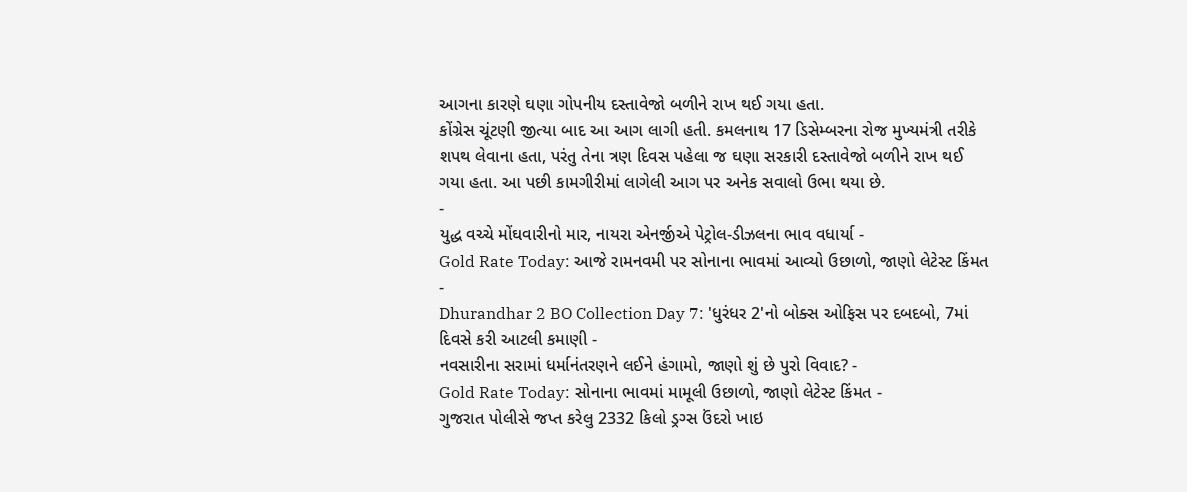આગના કારણે ઘણા ગોપનીય દસ્તાવેજો બળીને રાખ થઈ ગયા હતા.
કોંગ્રેસ ચૂંટણી જીત્યા બાદ આ આગ લાગી હતી. કમલનાથ 17 ડિસેમ્બરના રોજ મુખ્યમંત્રી તરીકે શપથ લેવાના હતા, પરંતુ તેના ત્રણ દિવસ પહેલા જ ઘણા સરકારી દસ્તાવેજો બળીને રાખ થઈ ગયા હતા. આ પછી કામગીરીમાં લાગેલી આગ પર અનેક સવાલો ઉભા થયા છે.
-
યુદ્ધ વચ્ચે મોંઘવારીનો માર, નાયરા એનર્જીએ પેટ્રોલ-ડીઝલના ભાવ વધાર્યા -
Gold Rate Today: આજે રામનવમી પર સોનાના ભાવમાં આવ્યો ઉછાળો, જાણો લેટેસ્ટ કિંમત -
Dhurandhar 2 BO Collection Day 7: 'ધુરંધર 2'નો બોક્સ ઓફિસ પર દબદબો, 7માં દિવસે કરી આટલી કમાણી -
નવસારીના સરામાં ધર્માનંતરણને લઈને હંગામો, જાણો શું છે પુરો વિવાદ? -
Gold Rate Today: સોનાના ભાવમાં મામૂલી ઉછાળો, જાણો લેટેસ્ટ કિંમત -
ગુજરાત પોલીસે જપ્ત કરેલુ 2332 કિલો ડ્રગ્સ ઉંદરો ખાઇ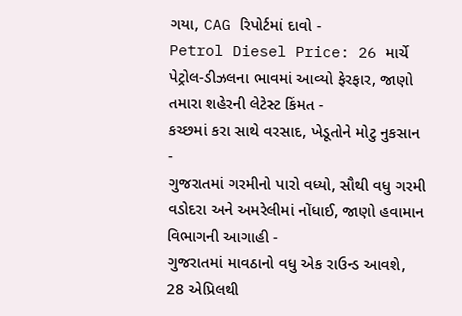ગયા, CAG રિપોર્ટમાં દાવો -
Petrol Diesel Price: 26 માર્ચે પેટ્રોલ-ડીઝલના ભાવમાં આવ્યો ફેરફાર, જાણો તમારા શહેરની લેટેસ્ટ કિંમત -
કચ્છમાં કરા સાથે વરસાદ, ખેડૂતોને મોટુ નુકસાન -
ગુજરાતમાં ગરમીનો પારો વધ્યો, સૌથી વધુ ગરમી વડોદરા અને અમરેલીમાં નોંધાઈ, જાણો હવામાન વિભાગની આગાહી -
ગુજરાતમાં માવઠાનો વધુ એક રાઉન્ડ આવશે, 28 એપ્રિલથી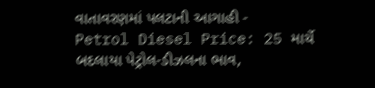વાતાવરણમાં પલટાની આગાહી -
Petrol Diesel Price: 25 માર્ચે બદલાયા પેટ્રોલ-ડીઝલના ભાવ,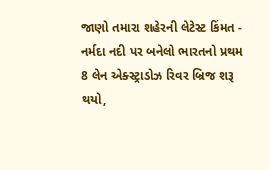જાણો તમારા શહેરની લેટેસ્ટ કિંમત -
નર્મદા નદી પર બનેલો ભારતનો પ્રથમ 8 લેન એક્સ્ટ્રાડોઝ રિવર બ્રિજ શરૂ થયો,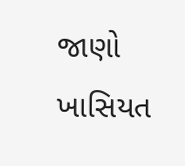જાણો ખાસિયત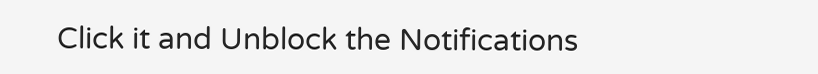Click it and Unblock the Notifications